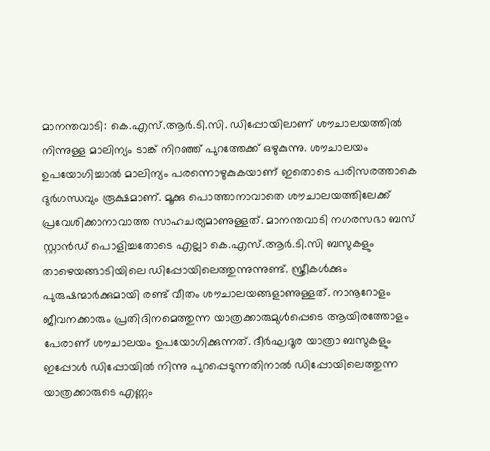മാനന്തവാടി: കെ.എസ്.ആർ.ടി.സി. ഡിപ്പോയിലാണ് ശൗചാലയത്തിൽ നിന്നുള്ള മാലിന്യം ടാങ്ക് നിറഞ്ഞ് പുറത്തേക്ക് ഒഴുകുന്നു. ശൗചാലയം ഉപയോഗിച്ചാൽ മാലിന്യം പരന്നൊഴുകുകയാണ് ഇതൊടെ പരിസരത്താകെ ദുർഗന്ധവും രൂക്ഷമാണ്. മൂക്കു പൊത്താനാവാതെ ശൗചാലയത്തിലേക്ക് പ്രവേശിക്കാനാവാത്ത സാഹചര്യമാണുള്ളത്. മാനന്തവാടി നഗരസഭാ ബസ് സ്റ്റാൻഡ് പൊളിച്ചതോടെ എല്ലാ കെ.എസ്.ആർ.ടി.സി ബസുകളും താഴെയങ്ങാടിയിലെ ഡിപ്പോയിലെത്തുന്നുന്നുണ്ട്. സ്ത്രീകൾക്കും പുരുഷന്മാർക്കുമായി രണ്ട് വീതം ശൗചാലയങ്ങളാണുള്ളത്. നാനൂറോളം ജീവനക്കാരും പ്രതിദിനമെത്തുന്ന യാത്രക്കാരുമുൾപ്പെടെ ആയിരത്തോളം പേരാണ് ശൗചാലയം ഉപയോഗിക്കുന്നത്. ദീർഘദൂര യാത്രാ ബസുകളും ഇപ്പോൾ ഡിപ്പോയിൽ നിന്നു പുറപ്പെടുന്നതിനാൽ ഡിപ്പോയിലെത്തുന്ന യാത്രക്കാരുടെ എണ്ണം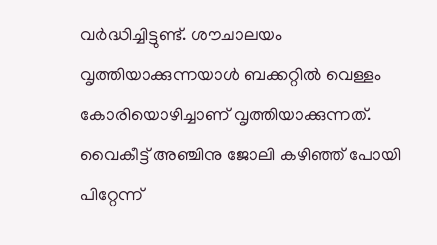വർദ്ധിച്ചിട്ടുണ്ട്. ശൗചാലയം വൃത്തിയാക്കുന്നയാൾ ബക്കറ്റിൽ വെള്ളം കോരിയൊഴിച്ചാണ് വൃത്തിയാക്കുന്നത്. വൈകീട്ട് അഞ്ചിനു ജോലി കഴിഞ്ഞ് പോയി പിറ്റേന്ന്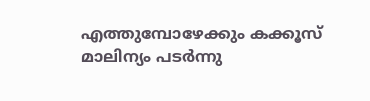എത്തുമ്പോഴേക്കും കക്കൂസ് മാലിന്യം പടർന്നു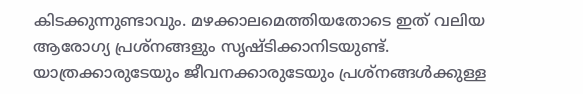കിടക്കുന്നുണ്ടാവും. മഴക്കാലമെത്തിയതോടെ ഇത് വലിയ ആരോഗ്യ പ്രശ്നങ്ങളും സൃഷ്ടിക്കാനിടയുണ്ട്. യാത്രക്കാരുടേയും ജീവനക്കാരുടേയും പ്രശ്നങ്ങൾക്കുള്ള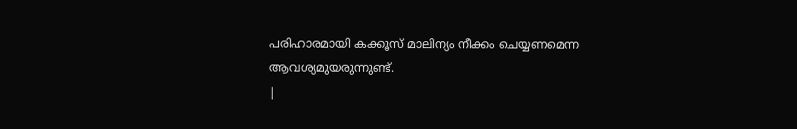പരിഹാരമായി കക്കൂസ് മാലിന്യം നീക്കം ചെയ്യണമെന്ന ആവശ്യമുയരുന്നുണ്ട്.
|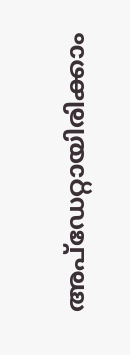അപ്ഡേറ്റായിരിക്കാം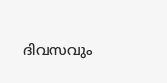ദിവസവും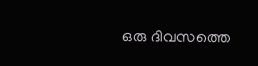ഒരു ദിവസത്തെ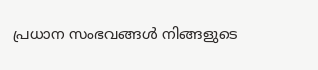പ്രധാന സംഭവങ്ങൾ നിങ്ങളുടെ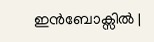ഇൻബോക്സിൽ |